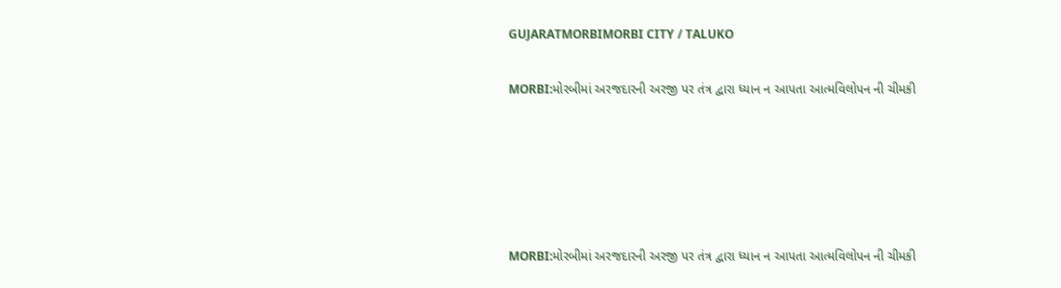GUJARATMORBIMORBI CITY / TALUKO

MORBI:મોરબીમાં અરજદારની અરજી પર તંત્ર દ્વારા ધ્યાન ન આપતા આત્મવિલોપન ની ચીમકી





MORBI:મોરબીમાં અરજદારની અરજી પર તંત્ર દ્વારા ધ્યાન ન આપતા આત્મવિલોપન ની ચીમકી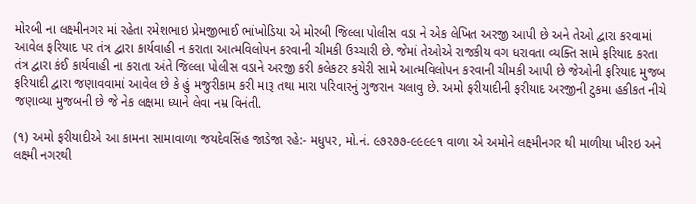મોરબી ના લક્ષ્મીનગર માં રહેતા રમેશભાઇ પ્રેમજીભાઈ ભાંખોડિયા એ મોરબી જિલ્લા પોલીસ વડા ને એક લેખિત અરજી આપી છે અને તેઓ દ્વારા કરવામાં આવેલ ફરિયાદ પર તંત્ર દ્વારા કાર્યવાહી ન કરાતા આત્મવિલોપન કરવાની ચીમકી ઉચ્ચારી છે. જેમાં તેઓએ રાજકીય વગ ધરાવતા વ્યક્તિ સામે ફરિયાદ કરતા તંત્ર દ્વારા કંઈ કાર્યવાહી ના કરાતા અંતે જિલ્લા પોલીસ વડાને અરજી કરી કલેકટર કચેરી સામે આત્મવિલોપન કરવાની ચીમકી આપી છે જેઓની ફરિયાદ મુજબ ફરિયાદી દ્વારા જણાવવામાં આવેલ છે કે હું મજુરીકામ કરી મારૂ તથા મારા પરિવારનું ગુજરાન ચલાવુ છે. અમો ફરીયાદીની ફરીયાદ અરજીની ટુકમા હકીકત નીચે જણાવ્યા મુજબની છે જે નેક લક્ષમા ધ્યાને લેવા નમ્ર વિનંતી.

(૧) અમો ફરીયાદીએ આ કામના સામાવાળા જયદેવસિંહ જાડેજા રહે:- મધુપર, મો.નં. ૯૭૨૭૭-૯૯૯૯૧ વાળા એ અમોને લક્ષ્મીનગર થી માળીયા ખીરઇ અને લક્ષ્મી નગરથી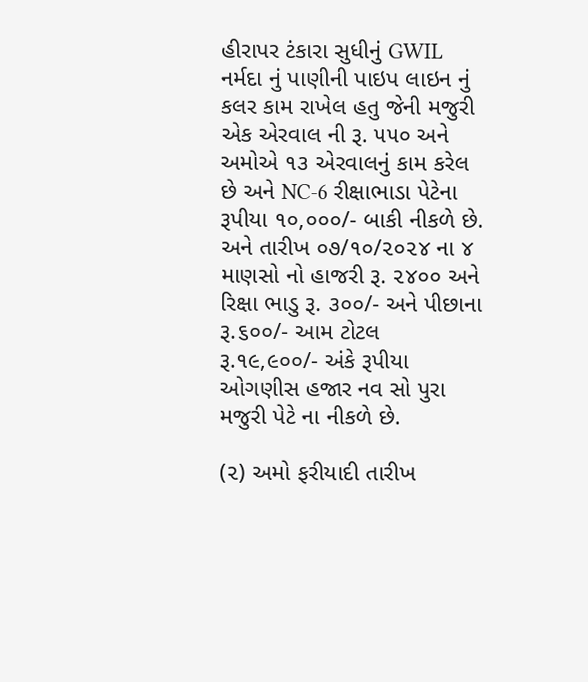હીરાપર ટંકારા સુધીનું GWIL નર્મદા નું પાણીની પાઇપ લાઇન નું કલર કામ રાખેલ હતુ જેની મજુરી એક એરવાલ ની રૂ. ૫૫૦ અને અમોએ ૧૩ એરવાલનું કામ કરેલ છે અને NC-6 રીક્ષાભાડા પેટેના રૂપીયા ૧૦,૦૦૦/- બાકી નીકળે છે. અને તારીખ ૦૭/૧૦/૨૦૨૪ ના ૪ માણસો નો હાજરી રૂ. ૨૪૦૦ અને રિક્ષા ભાડુ રૂ. ૩૦૦/- અને પીછાના રૂ.૬૦૦/- આમ ટોટલ રૂ.૧૯,૯૦૦/- અંકે રૂપીયા ઓગણીસ હજાર નવ સો પુરા મજુરી પેટે ના નીકળે છે.

(૨) અમો ફરીયાદી તારીખ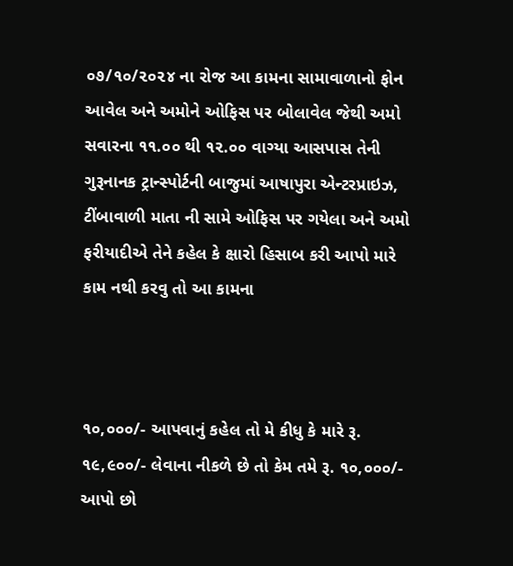૦૭/૧૦/૨૦૨૪ ના રોજ આ કામના સામાવાળાનો ફોન આવેલ અને અમોને ઓફિસ પર બોલાવેલ જેથી અમો સવારના ૧૧.૦૦ થી ૧૨.૦૦ વાગ્યા આસપાસ તેની ગુરૂનાનક ટ્રાન્સ્પોર્ટની બાજુમાં આષાપુરા એન્ટરપ્રાઇઝ, ટીંબાવાળી માતા ની સામે ઓફિસ પર ગયેલા અને અમો ફરીયાદીએ તેને કહેલ કે ક્ષારો હિસાબ કરી આપો મારે કામ નથી કરવુ તો આ કામના



૧૦,૦૦૦/- આપવાનું કહેલ તો મે કીધુ કે મારે રૂ. ૧૯,૯૦૦/- લેવાના નીકળે છે તો કેમ તમે રૂ. ૧૦,૦૦૦/- આપો છો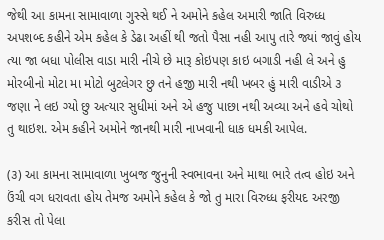જેથી આ કામના સામાવાળા ગુસ્સે થઈ ને અમોને કહેલ અમારી જાતિ વિરુધ્ધ અપશબ્દ કહીને એમ કહેલ કે ડેઢા અહીં થી જતો પૈસા નહી આપુ તારે જ્યાં જાવું હોય ત્યા જા બધા પોલીસ વાડા મારી નીચે છે મારૂ કોઇપણ કાઇ બગાડી નહી લે અને હુ મોરબીનો મોટા મા મોટો બુટલેગર છુ તને હજી મારી નથી ખબર હું મારી વાડીએ ૩ જણા ને લઇ ગ્યો છુ અત્યાર સુધીમાં અને એ હજુ પાછા નથી અવ્યા અને હવે ચોથો તુ થાઇશ. એમ કહીને અમોને જાનથી મારી નાખવાની ધાક ધમકી આપેલ.

(૩) આ કામના સામાવાળા ખુબજ જુનુની સ્વભાવના અને માથા ભારે તત્વ હોઇ અને ઉંચી વગ ધરાવતા હોય તેમજ અમોને કહેલ કે જો તુ મારા વિરુધ્ધ ફરીયદ અરજી કરીસ તો પેલા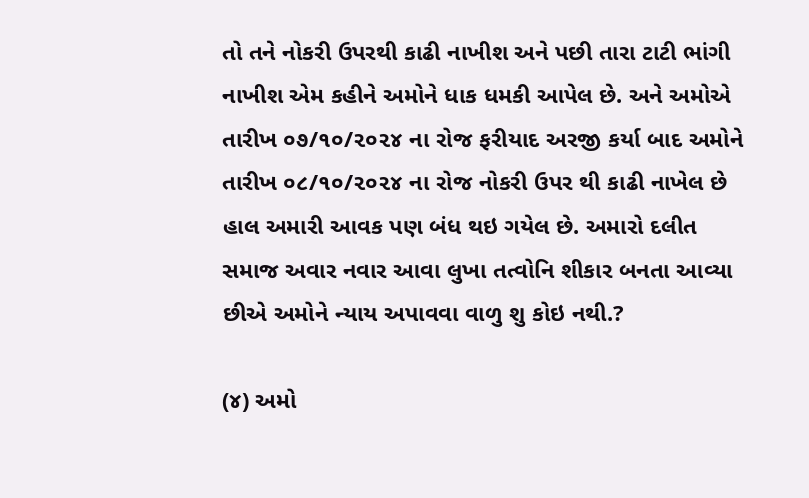તો તને નોકરી ઉપરથી કાઢી નાખીશ અને પછી તારા ટાટી ભાંગી નાખીશ એમ કહીને અમોને ધાક ધમકી આપેલ છે. અને અમોએ તારીખ ૦૭/૧૦/૨૦૨૪ ના રોજ ફરીયાદ અરજી કર્યા બાદ અમોને તારીખ ૦૮/૧૦/૨૦૨૪ ના રોજ નોકરી ઉપર થી કાઢી નાખેલ છે હાલ અમારી આવક પણ બંધ થઇ ગયેલ છે. અમારો દલીત સમાજ અવાર નવાર આવા લુખા તત્વોનિ શીકાર બનતા આવ્યા છીએ અમોને ન્યાય અપાવવા વાળુ શુ કોઇ નથી.?

(૪) અમો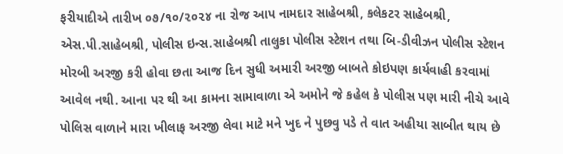ફરીયાદીએ તારીખ ૦૭/૧૦/૨૦૨૪ ના રોજ આપ નામદાર સાહેબશ્રી, કલેકટર સાહેબશ્રી, એસ.પી.સાહેબશ્રી, પોલીસ ઇન્સ.સાહેબશ્રી તાલુકા પોલીસ સ્ટેશન તથા બિ-ડીવીઝન પોલીસ સ્ટેશન મોરબી અરજી કરી હોવા છતા આજ દિન સુધી અમારી અરજી બાબતે કોઇપણ કાર્યવાહી કરવામાં આવેલ નથી. આના પર થી આ કામના સામાવાળા એ અમોને જે કહેલ કે પોલીસ પણ મારી નીચે આવે પોલિસ વાળાને મારા ખીલાફ અરજી લેવા માટે મને ખુદ ને પુછવુ પડે તે વાત અહીયા સાબીત થાય છે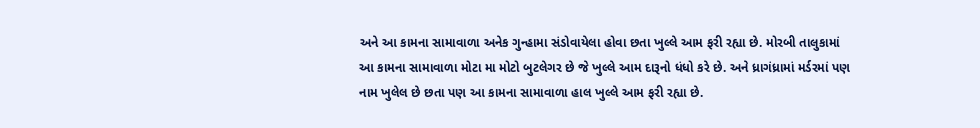અને આ કામના સામાવાળા અનેક ગુન્હામા સંડોવાયેલા હોવા છતા ખુલ્લે આમ ફરી રહ્યા છે. મોરબી તાલુકામાં આ કામના સામાવાળા મોટા મા મોટો બુટલેગર છે જે ખુલ્લે આમ દારૂનો ધંધો કરે છે. અને ધ્રાગંધ્રામાં મર્ડરમાં પણ નામ ખુલેલ છે છતા પણ આ કામના સામાવાળા હાલ ખુલ્લે આમ ફરી રહ્યા છે.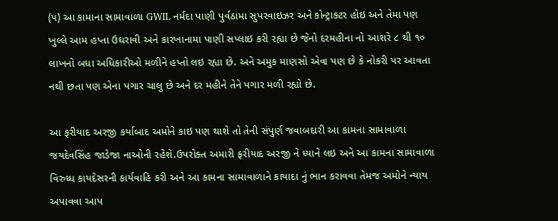(૫) આ કામાના સામાવાળા GWIL નર્મદા પાણી પુર્વઠામા સુપરવાઇઝર અને કોન્ટ્રાક્ટર હોઇ અને તેમા પણ ખુલ્લે આમ હપ્તા ઉઘરાવી અને કારખાનામા પાણી સપ્લાઇ કરી રહ્યા છે જેનો દરમહીના નો આશરે ૮ થી ૧૦ લાખનો બધા અધિકારીઓ મળીને હપ્તો લઇ રહ્યા છે. અને અમુક માણસો એવા પણ છે કે નોકરી પર આવતા નથી છતા પણ એના પગાર ચાલુ છે અને દર મહીને તેને પગાર મળી રહ્યો છે.

આ ફરીયાદ અરજી કર્યાબાદ અમોને કાઇ પણ થાશે તો તેની સંપુર્ણ જવાબદારી આ કામના સામાવાળા જયદેવસિંહ જાડેજા નાઓની રહેશે.ઉપરોક્ત અમારી ફરીયાદ અરજી ને ધ્યાને લઇ અને આ કામના સામાવાળા વિરુધ્ધ કાયદેસરની કાર્યવાહિ કરી અને આ કામના સામાવાળાને કાયાદા નું ભાન કરાવવા તેમજ અમોને ન્યાય અપાવવા આપ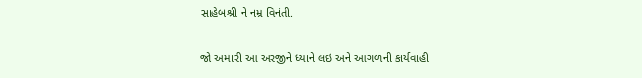સાહેબશ્રી ને નમ્ર વિનંતી.

જો અમારી આ અરજીને ધ્યાને લઇ અને આગળની કાર્યવાહી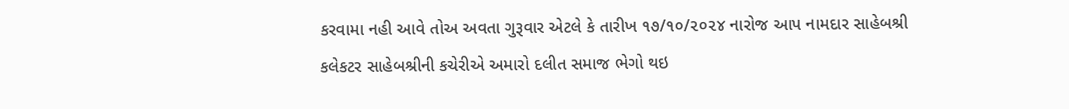કરવામા નહી આવે તોઅ અવતા ગુરૂવાર એટલે કે તારીખ ૧૭/૧૦/૨૦૨૪ નારોજ આપ નામદાર સાહેબશ્રી કલેકટર સાહેબશ્રીની કચેરીએ અમારો દલીત સમાજ ભેગો થઇ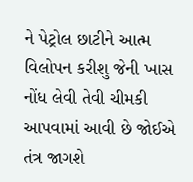ને પેટ્રોલ છાટીને આત્મ વિલોપન કરીશુ જેની ખાસ નોંધ લેવી તેવી ચીમકી આપવામાં આવી છે જોઈએ તંત્ર જાગશે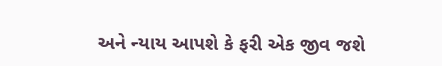અને ન્યાય આપશે કે ફરી એક જીવ જશે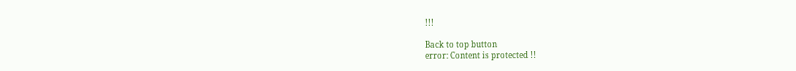!!!

Back to top button
error: Content is protected !!